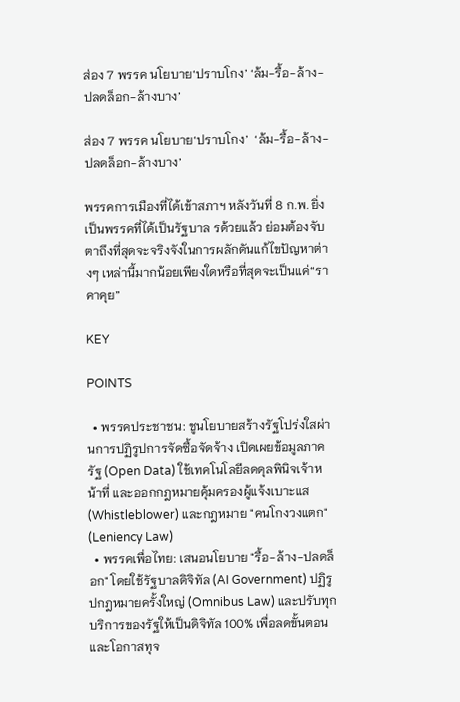ส่อง 7 พรรค นโยบาย‘ปราบโกง’ ‘ล้ม-รื้อ-ล้าง-ปลดล็อก-ล้างบาง’

ส่อง 7 พรรค นโยบาย‘ปราบโกง’  ‘ล้ม-รื้อ-ล้าง-ปลดล็อก-ล้างบาง’

พรรคการเมืองที่ได้เข้าสภาฯ หลังวันที่ 8 ก.พ. ยิ่งเป็นพรรคที่ได้เป็นรัฐบาล รด้วยแล้ว ย่อมต้องจับตาถึงที่สุดจะจริงจังในการผลักดันแก้ไขปัญหาต่างๆ เหล่านี้มากน้อยเพียงใดหรือที่สุดจะเป็นแค่“ราคาคุย”

KEY

POINTS

  • พรรคประชาชน: ชูนโยบายสร้างรัฐโปร่งใสผ่านการปฏิรูปการจัดซื้อจัดจ้าง เปิดเผยข้อมูลภาครัฐ (Open Data) ใช้เทคโนโลยีลดดุลพินิจเจ้าหน้าที่ และออกกฎหมายคุ้มครองผู้แจ้งเบาะแส (Whistleblower) และกฎหมาย "คนโกงวงแตก" (Leniency Law)
  • พรรคเพื่อไทย: เสนอนโยบาย "รื้อ-ล้าง-ปลดล็อก" โดยใช้รัฐบาลดิจิทัล (AI Government) ปฏิรูปกฎหมายครั้งใหญ่ (Omnibus Law) และปรับทุกบริการของรัฐให้เป็นดิจิทัล 100% เพื่อลดขั้นตอนและโอกาสทุจ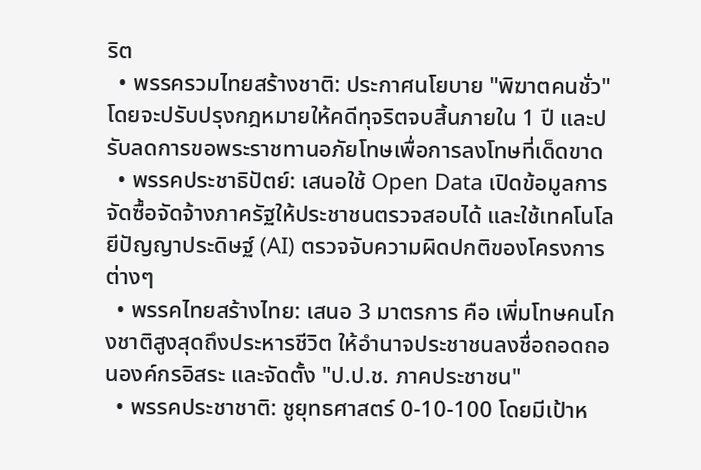ริต
  • พรรครวมไทยสร้างชาติ: ประกาศนโยบาย "พิฆาตคนชั่ว" โดยจะปรับปรุงกฎหมายให้คดีทุจริตจบสิ้นภายใน 1 ปี และปรับลดการขอพระราชทานอภัยโทษเพื่อการลงโทษที่เด็ดขาด
  • พรรคประชาธิปัตย์: เสนอใช้ Open Data เปิดข้อมูลการจัดซื้อจัดจ้างภาครัฐให้ประชาชนตรวจสอบได้ และใช้เทคโนโลยีปัญญาประดิษฐ์ (AI) ตรวจจับความผิดปกติของโครงการต่างๆ
  • พรรคไทยสร้างไทย: เสนอ 3 มาตรการ คือ เพิ่มโทษคนโกงชาติสูงสุดถึงประหารชีวิต ให้อำนาจประชาชนลงชื่อถอดถอนองค์กรอิสระ และจัดตั้ง "ป.ป.ช. ภาคประชาชน"
  • พรรคประชาชาติ: ชูยุทธศาสตร์ 0-10-100 โดยมีเป้าห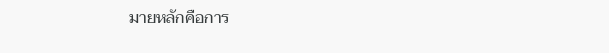มายหลักคือการ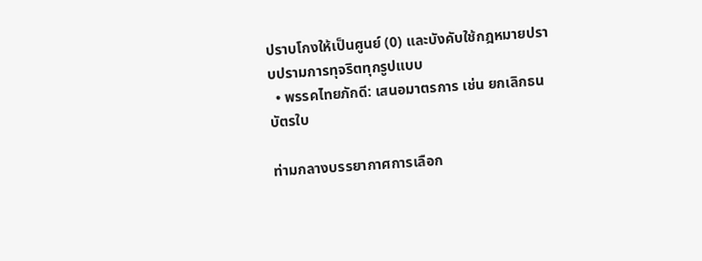ปราบโกงให้เป็นศูนย์ (0) และบังคับใช้กฎหมายปราบปรามการทุจริตทุกรูปแบบ
  • พรรคไทยภักดี: เสนอมาตรการ เช่น ยกเลิกธนบัตรใบ

ท่ามกลางบรรยากาศการเลือก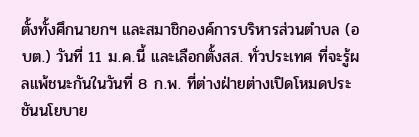ตั้งทั้งศึกนายกฯ และสมาชิกองค์การบริหารส่วนตำบล (อบต.) วันที่ 11 ม.ค.นี้ และเลือกตั้งสส. ทั่วประเทศ ที่จะรู้ผลแพ้ชนะกันในวันที่ 8 ก.พ. ที่ต่างฝ่ายต่างเปิดโหมดประชันนโยบาย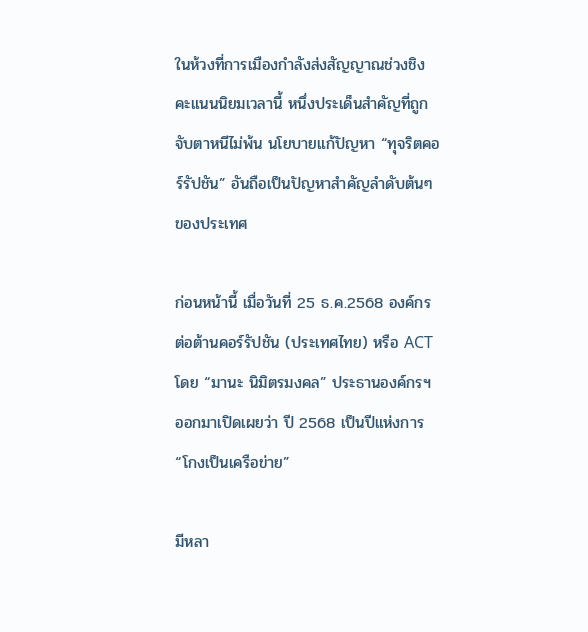ในห้วงที่การเมืองกำลังส่งสัญญาณช่วงชิงคะแนนนิยมเวลานี้ หนึ่งประเด็นสำคัญที่ถูกจับตาหนีไม่พ้น นโยบายแก้ปัญหา “ทุจริตคอร์รัปชัน” อันถือเป็นปัญหาสำคัญลำดับต้นๆ ของประเทศ

ก่อนหน้านี้ เมื่อวันที่ 25 ธ.ค.2568 องค์กรต่อต้านคอร์รัปชัน (ประเทศไทย) หรือ ACT โดย “มานะ นิมิตรมงคล” ประธานองค์กรฯ ออกมาเปิดเผยว่า ปี 2568 เป็นปีแห่งการ “โกงเป็นเครือข่าย”

มีหลา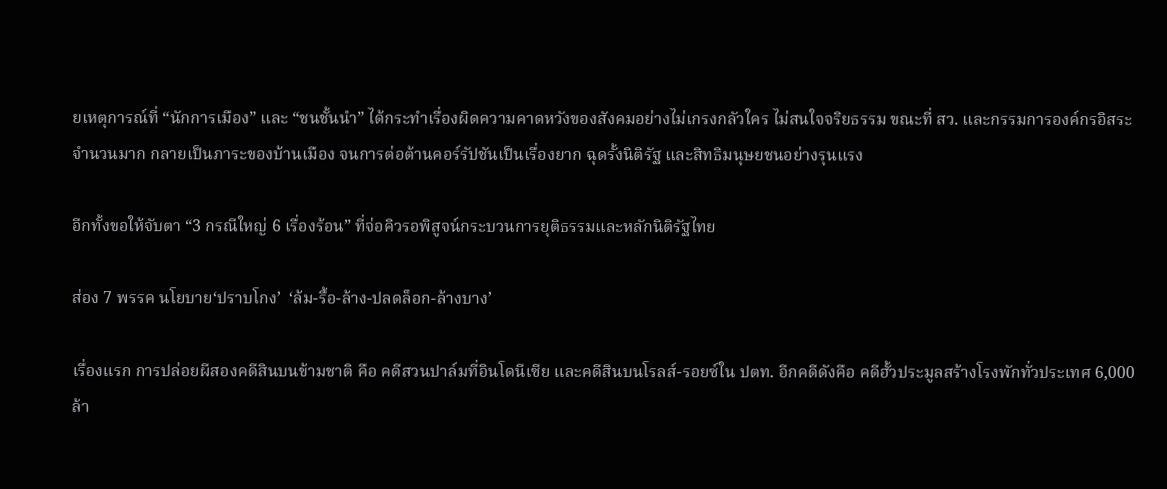ยเหตุการณ์ที่ “นักการเมือง” และ “ชนชั้นนำ” ได้กระทำเรื่องผิดความคาดหวังของสังคมอย่างไม่เกรงกลัวใคร ไม่สนใจจริยธรรม ขณะที่ สว. และกรรมการองค์กรอิสระจำนวนมาก กลายเป็นภาระของบ้านเมือง จนการต่อต้านคอร์รัปชันเป็นเรื่องยาก ฉุดรั้งนิติรัฐ และสิทธิมนุษยชนอย่างรุนแรง

อีกทั้งขอให้จับตา “3 กรณีใหญ่ 6 เรื่องร้อน” ที่จ่อคิวรอพิสูจน์กระบวนการยุติธรรมและหลักนิติรัฐไทย

ส่อง 7 พรรค นโยบาย‘ปราบโกง’  ‘ล้ม-รื้อ-ล้าง-ปลดล็อก-ล้างบาง’

เรื่องแรก การปล่อยผีสองคดีสินบนข้ามชาติ คือ คดีสวนปาล์มที่อินโดนีเซีย และคดีสินบนโรลส์-รอยซ์ใน ปตท. อีกคดีดังคือ คดีฮั้วประมูลสร้างโรงพักทั่วประเทศ 6,000 ล้า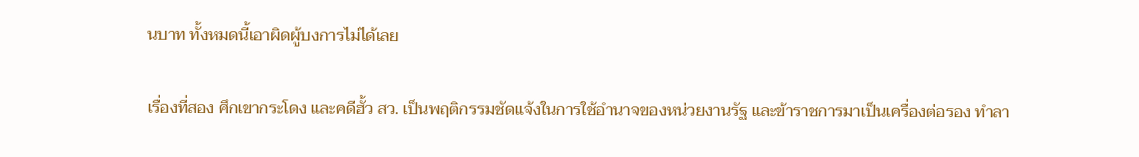นบาท ทั้งหมดนี้เอาผิดผู้บงการไม่ได้เลย

เรื่องที่สอง ศึกเขากระโดง และคดีฮั้ว สว. เป็นพฤติกรรมชัดแจ้งในการใช้อำนาจของหน่วยงานรัฐ และข้าราชการมาเป็นเครื่องต่อรอง ทำลา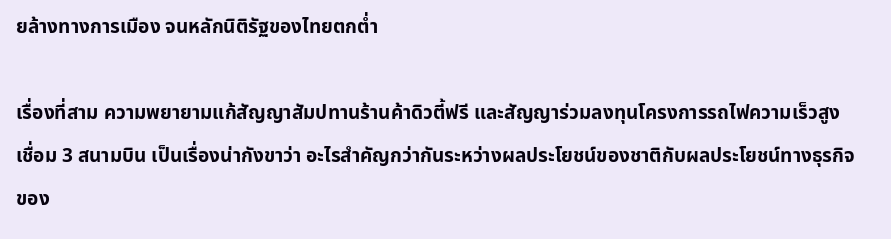ยล้างทางการเมือง จนหลักนิติรัฐของไทยตกต่ำ

เรื่องที่สาม ความพยายามแก้สัญญาสัมปทานร้านค้าดิวตี้ฟรี และสัญญาร่วมลงทุนโครงการรถไฟความเร็วสูงเชื่อม 3 สนามบิน เป็นเรื่องน่ากังขาว่า อะไรสำคัญกว่ากันระหว่างผลประโยชน์ของชาติกับผลประโยชน์ทางธุรกิจของ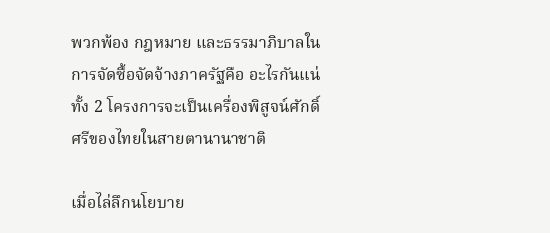พวกพ้อง กฎหมาย และธรรมาภิบาลในการจัดซื้อจัดจ้างภาครัฐคือ อะไรกันแน่ ทั้ง 2 โครงการจะเป็นเครื่องพิสูจน์ศักดิ์ศรีของไทยในสายตานานาชาติ

เมื่อไล่ลึกนโยบาย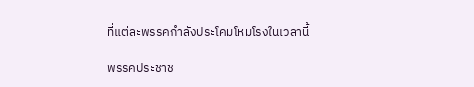ที่แต่ละพรรคกำลังประโคมโหมโรงในเวลานี้

พรรคประชาช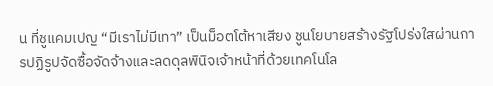น ที่ชูแคมเปญ “มีเราไม่มีเทา” เป็นม็อตโต้หาเสียง ชูนโยบายสร้างรัฐโปร่งใสผ่านการปฏิรูปจัดซื้อจัดจ้างและลดดุลพินิจเจ้าหน้าที่ด้วยเทคโนโล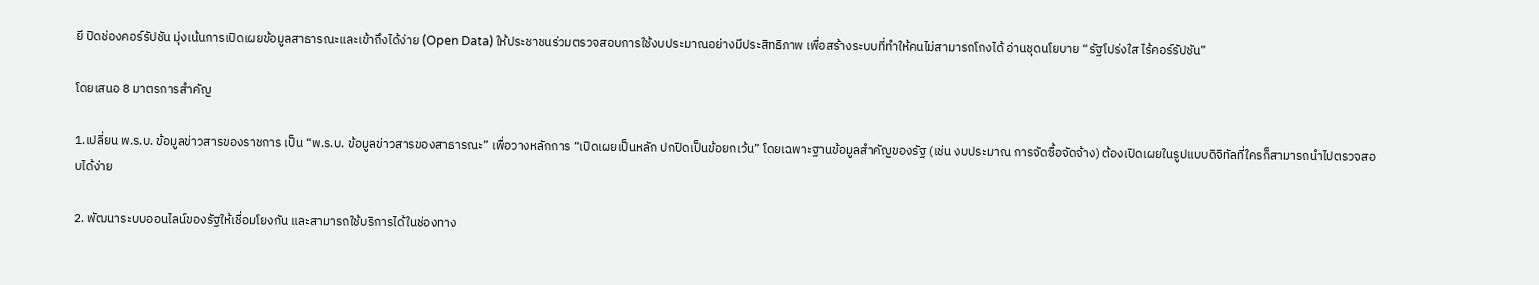ยี ปิดช่องคอร์รัปชัน มุ่งเน้นการเปิดเผยข้อมูลสาธารณะและเข้าถึงได้ง่าย (Open Data) ให้ประชาชนร่วมตรวจสอบการใช้งบประมาณอย่างมีประสิทธิภาพ เพื่อสร้างระบบที่ทำให้คนไม่สามารถโกงได้ อ่านชุดนโยบาย “รัฐโปร่งใส ไร้คอร์รัปชัน”

โดยเสนอ 8 มาตรการสำคัญ

1.เปลี่ยน พ.ร.บ. ข้อมูลข่าวสารของราชการ เป็น “พ.ร.บ. ข้อมูลข่าวสารของสาธารณะ” เพื่อวางหลักการ “เปิดเผยเป็นหลัก ปกปิดเป็นข้อยกเว้น” โดยเฉพาะฐานข้อมูลสำคัญของรัฐ (เช่น งบประมาณ การจัดซื้อจัดจ้าง) ต้องเปิดเผยในรูปแบบดิจิทัลที่ใครก็สามารถนำไปตรวจสอบได้ง่าย

2. พัฒนาระบบออนไลน์ของรัฐให้เชื่อมโยงกัน และสามารถใช้บริการได้ในช่องทาง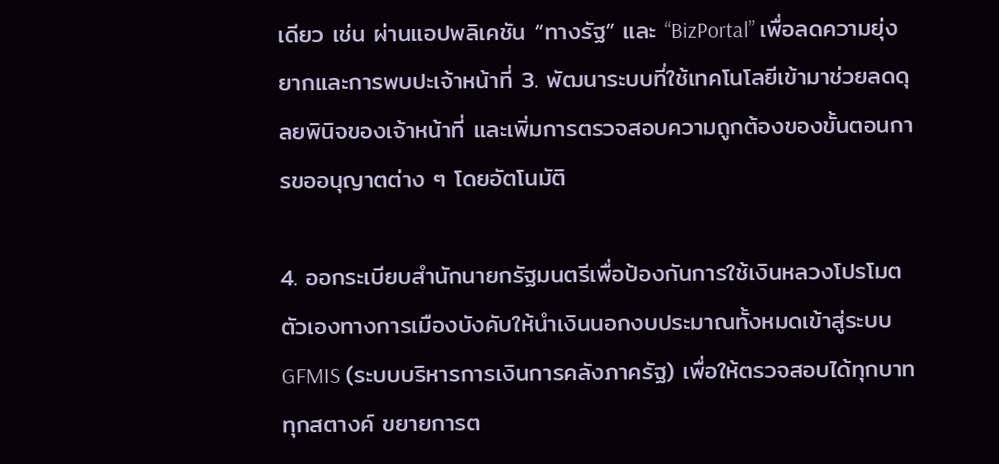เดียว เช่น ผ่านแอปพลิเคชัน “ทางรัฐ” และ “BizPortal” เพื่อลดความยุ่งยากและการพบปะเจ้าหน้าที่ 3. พัฒนาระบบที่ใช้เทคโนโลยีเข้ามาช่วยลดดุลยพินิจของเจ้าหน้าที่ และเพิ่มการตรวจสอบความถูกต้องของขั้นตอนการขออนุญาตต่าง ๆ โดยอัตโนมัติ

4. ออกระเบียบสำนักนายกรัฐมนตรีเพื่อป้องกันการใช้เงินหลวงโปรโมตตัวเองทางการเมืองบังคับให้นำเงินนอกงบประมาณทั้งหมดเข้าสู่ระบบ GFMIS (ระบบบริหารการเงินการคลังภาครัฐ) เพื่อให้ตรวจสอบได้ทุกบาททุกสตางค์ ขยายการต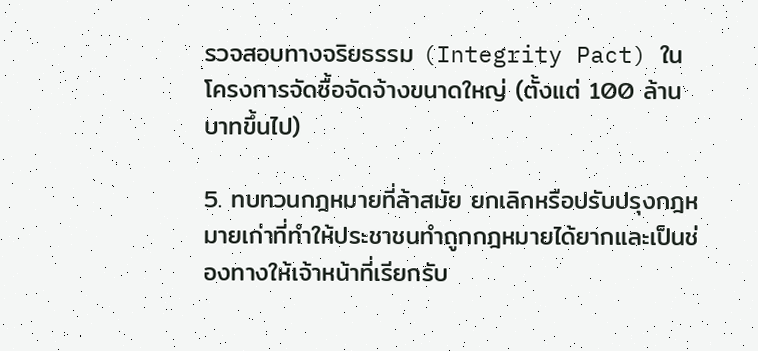รวจสอบทางจริยธรรม (Integrity Pact) ในโครงการจัดซื้อจัดจ้างขนาดใหญ่ (ตั้งแต่ 100 ล้านบาทขึ้นไป)

5. ทบทวนกฎหมายที่ล้าสมัย ยกเลิกหรือปรับปรุงกฎหมายเก่าที่ทำให้ประชาชนทำถูกกฎหมายได้ยากและเป็นช่องทางให้เจ้าหน้าที่เรียกรับ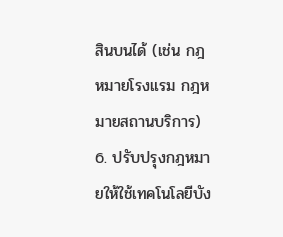สินบนได้ (เช่น กฎหมายโรงแรม กฎหมายสถานบริการ) 6. ปรับปรุงกฎหมายให้ใช้เทคโนโลยีบัง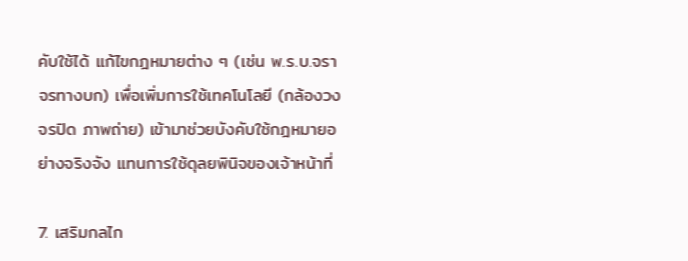คับใช้ได้ แก้ไขกฎหมายต่าง ๆ (เช่น พ.ร.บ.จราจรทางบก) เพื่อเพิ่มการใช้เทคโนโลยี (กล้องวงจรปิด ภาพถ่าย) เข้ามาช่วยบังคับใช้กฎหมายอย่างจริงจัง แทนการใช้ดุลยพินิจของเจ้าหน้าที่

7. เสริมกลไก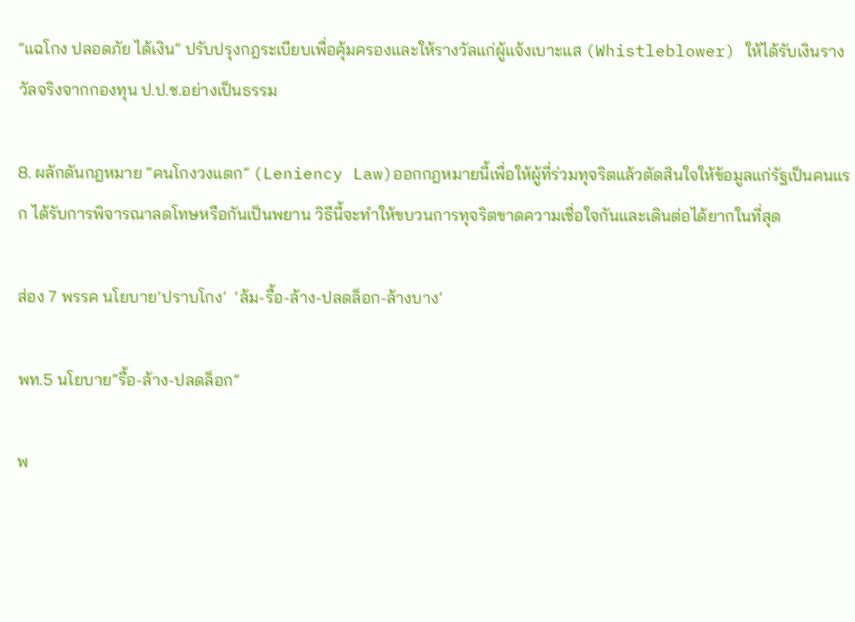“แฉโกง ปลอดภัย ได้เงิน” ปรับปรุงกฎระเบียบเพื่อคุ้มครองและให้รางวัลแก่ผู้แจ้งเบาะแส (Whistleblower) ให้ได้รับเงินรางวัลจริงจากกองทุน ป.ป.ช.อย่างเป็นธรรม

8. ผลักดันกฎหมาย “คนโกงวงแตก” (Leniency Law)ออกกฎหมายนี้เพื่อให้ผู้ที่ร่วมทุจริตแล้วตัดสินใจให้ข้อมูลแก่รัฐเป็นคนแรก ได้รับการพิจารณาลดโทษหรือกันเป็นพยาน วิธีนี้จะทำให้ขบวนการทุจริตขาดความเชื่อใจกันและเดินต่อได้ยากในที่สุด

ส่อง 7 พรรค นโยบาย‘ปราบโกง’  ‘ล้ม-รื้อ-ล้าง-ปลดล็อก-ล้างบาง’

พท.5 นโยบาย“รื้อ-ล้าง-ปลดล็อก”

พ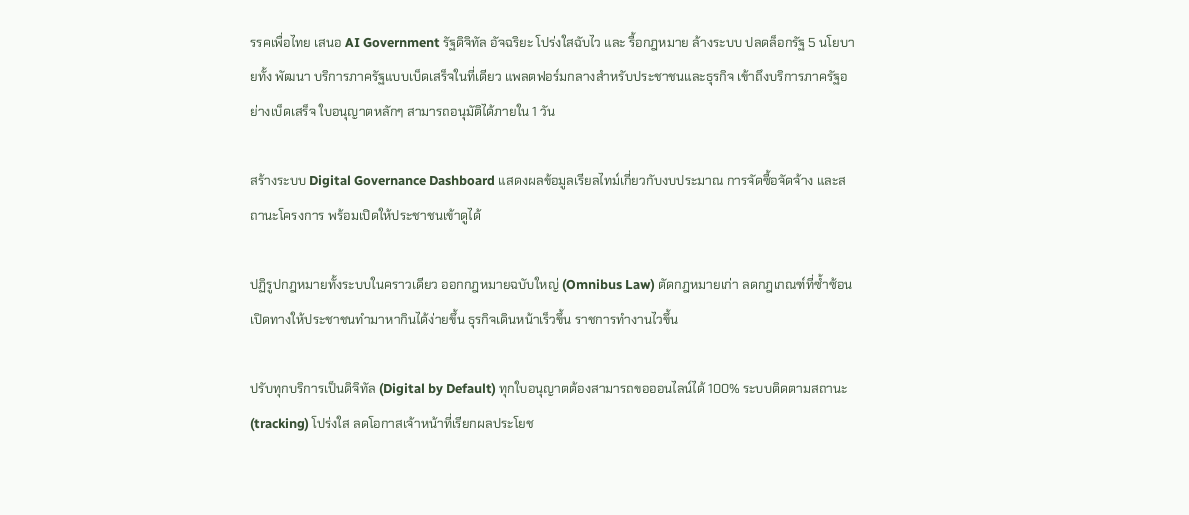รรคเพื่อไทย เสนอ AI Government รัฐดิจิทัล อัจฉริยะ โปร่งใสฉับไว และ รื้อกฎหมาย ล้างระบบ ปลดล็อกรัฐ 5 นโยบายทั้ง พัฒนา บริการภาครัฐแบบเบ็ดเสร็จในที่เดียว แพลตฟอร์มกลางสำหรับประชาชนและธุรกิจ เข้าถึงบริการภาครัฐอย่างเบ็ดเสร็จ ใบอนุญาตหลักๆ สามารถอนุมัติได้ภายใน 1 วัน

สร้างระบบ Digital Governance Dashboard แสดงผลข้อมูลเรียลไทม์เกี่ยวกับงบประมาณ การจัดซื้อจัดจ้าง และสถานะโครงการ พร้อมเปิดให้ประชาชนเข้าดูได้

ปฏิรูปกฎหมายทั้งระบบในคราวเดียว ออกกฎหมายฉบับใหญ่ (Omnibus Law) ตัดกฎหมายเก่า ลดกฎเกณฑ์ที่ซ้ำซ้อน เปิดทางให้ประชาชนทำมาหากินได้ง่ายขึ้น ธุรกิจเดินหน้าเร็วขึ้น ราชการทำงานไวขึ้น

ปรับทุกบริการเป็นดิจิทัล (Digital by Default) ทุกใบอนุญาตต้องสามารถขอออนไลน์ได้ 100% ระบบติดตามสถานะ (tracking) โปร่งใส ลดโอกาสเจ้าหน้าที่เรียกผลประโยช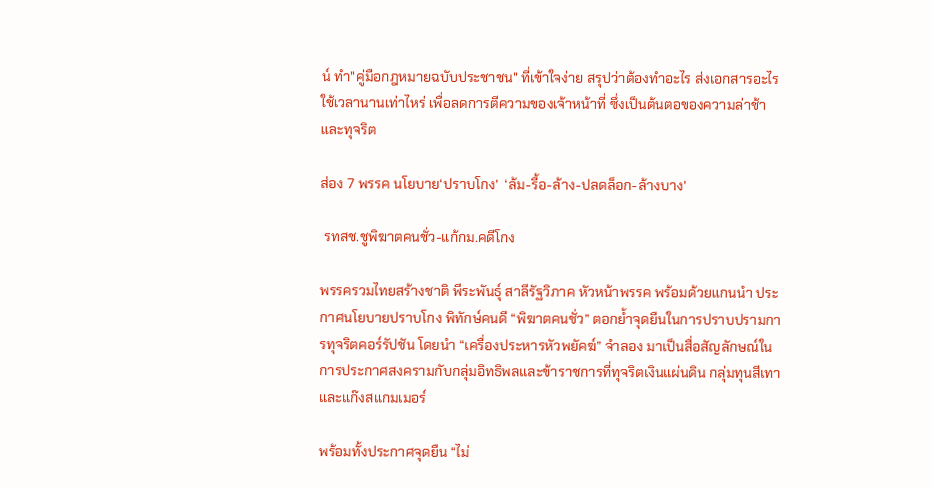น์ ทำ"คู่มือกฎหมายฉบับประชาชน" ที่เข้าใจง่าย สรุปว่าต้องทำอะไร ส่งเอกสารอะไร ใช้เวลานานเท่าไหร่ เพื่อลดการตีความของเจ้าหน้าที่ ซึ่งเป็นต้นตอของความล่าช้าและทุจริต

ส่อง 7 พรรค นโยบาย‘ปราบโกง’  ‘ล้ม-รื้อ-ล้าง-ปลดล็อก-ล้างบาง’

 รทสช.ชูพิฆาตคนชั่ว-แก้กม.คดีโกง

พรรครวมไทยสร้างชาติ พีระพันธุ์ สาลีรัฐวิภาค หัวหน้าพรรค พร้อมด้วยแกนนำ ประกาศนโยบายปราบโกง พิทักษ์คนดี “พิฆาตคนชั่ว” ตอกย้ำจุดยืนในการปราบปรามการทุจริตคอร์รัปชัน โดยนำ “เครื่องประหารหัวพยัคฆ์” จำลอง มาเป็นสื่อสัญลักษณ์ในการประกาศสงครามกับกลุ่มอิทธิพลและข้าราชการที่ทุจริตเงินแผ่นดิน กลุ่มทุนสีเทา และแก๊งสแกมเมอร์

พร้อมทั้งประกาศจุดยืน “ไม่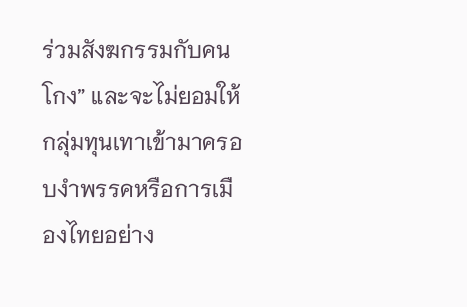ร่วมสังฆกรรมกับคนโกง” และจะไม่ยอมให้กลุ่มทุนเทาเข้ามาครอบงำพรรคหรือการเมืองไทยอย่าง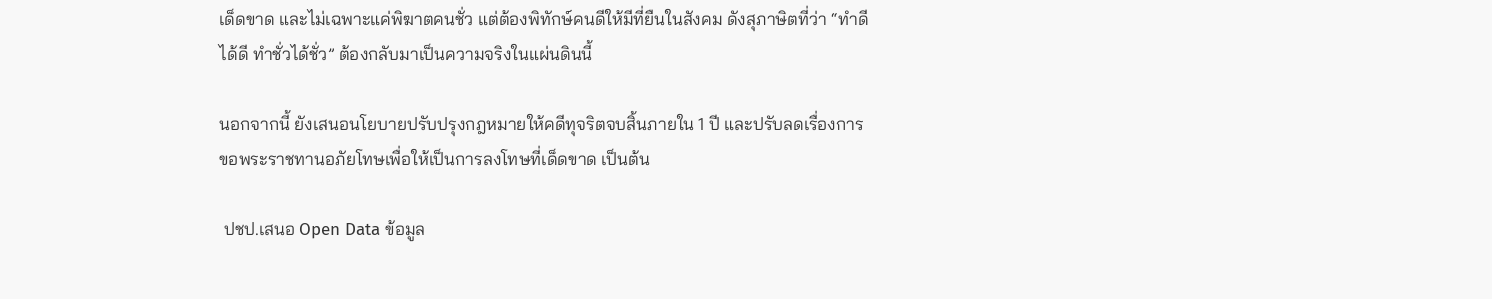เด็ดขาด และไม่เฉพาะแค่พิฆาตคนชั่ว แต่ต้องพิทักษ์คนดีให้มีที่ยืนในสังคม ดังสุภาษิตที่ว่า “ทำดีได้ดี ทำชั่วได้ชั่ว” ต้องกลับมาเป็นความจริงในแผ่นดินนี้

นอกจากนี้ ยังเสนอนโยบายปรับปรุงกฎหมายให้คดีทุจริตจบสิ้นภายใน 1 ปี และปรับลดเรื่องการขอพระราชทานอภัยโทษเพื่อให้เป็นการลงโทษที่เด็ดขาด เป็นต้น

 ปชป.เสนอ Open Data ข้อมูล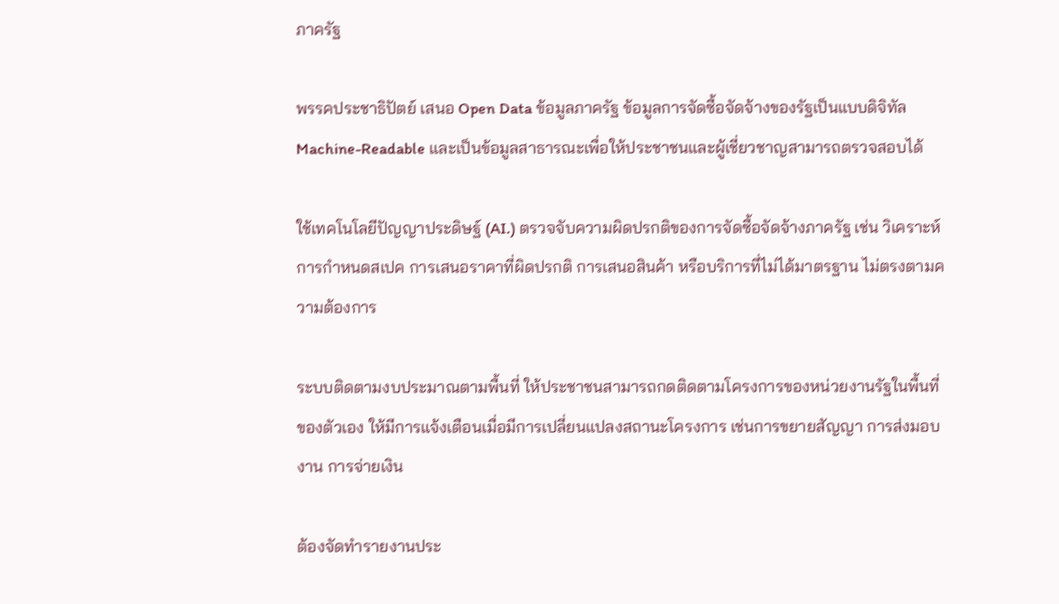ภาครัฐ

พรรคประชาธิปัตย์ เสนอ Open Data ข้อมูลภาครัฐ ข้อมูลการจัดซื้อจัดจ้างของรัฐเป็นแบบดิจิทัล Machine-Readable และเป็นข้อมูลสาธารณะเพื่อให้ประชาชนและผู้เชี่ยวชาญสามารถตรวจสอบได้

ใช้เทคโนโลยีปัญญาประดิษฐ์ (AI.) ตรวจจับความผิดปรกติของการจัดซื้อจัดจ้างภาครัฐ เช่น วิเคราะห์การกำหนดสเปค การเสนอราคาที่ผิดปรกติ การเสนอสินค้า หรือบริการที่ไม่ได้มาตรฐาน ไม่ตรงตามความต้องการ

ระบบติดตามงบประมาณตามพื้นที่ ให้ประชาชนสามารถกดติดตามโครงการของหน่วยงานรัฐในพื้นที่ของตัวเอง ให้มีการแจ้งเตือนเมื่อมีการเปลี่ยนแปลงสถานะโครงการ เช่นการขยายสัญญา การส่งมอบงาน การจ่ายเงิน

ต้องจัดทำรายงานประ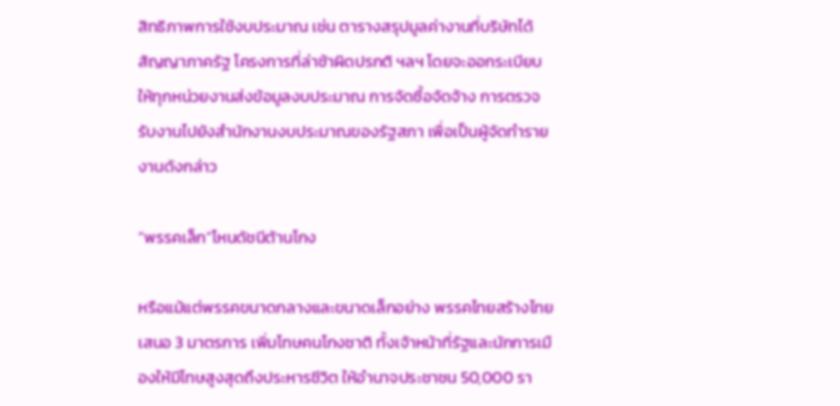สิทธิภาพการใช้งบประมาณ เช่น ตารางสรุปมูลค่างานที่บริษัทได้สัญญาภาครัฐ โครงการที่ล่าช้าผิดปรกติ ฯลฯ โดยจะออกระเบียบให้ทุกหน่วยงานส่งข้อมูลงบประมาณ การจัดซื้อจัดจ้าง การตรวจรับงานไปยังสำนักงานงบประมาณของรัฐสภา เพื่อเป็นผู้จัดทำรายงานดังกล่าว

“พรรคเล็ก”โหนดัชนีต้านโกง

หรือแม้แต่พรรคขนาดกลางและขนาดเล็กอย่าง พรรคไทยสร้างไทย เสนอ 3 มาตรการ เพิ่มโทษคนโกงชาติ ทั้งเจ้าหน้าที่รัฐและนักการเมืองให้มีโทษสูงสุดถึงประหารชีวิต ให้อำนาจประชาชน 50,000 รา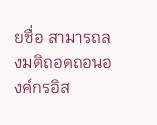ยชื่อ สามารถลงมติถอดถอนองค์กรอิส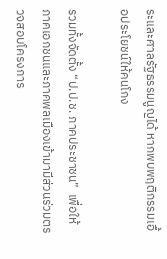ระและศาลรัฐธรรมนูญได้ หากพบพฤติกรรมเอื้อประโยชน์ให้คนโกง

รวมทั้งจัดตั้ง “ป.ป.ช. ภาคประชาชน”  เพื่อให้ภาคเอกชนและภาคพลเมืองเข้ามามีส่วนร่วมตรวจสอบโครงการ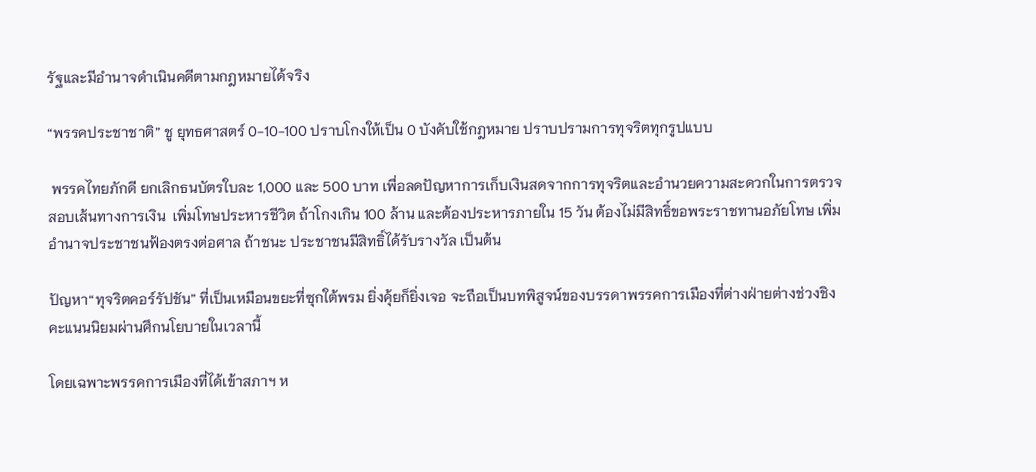รัฐและมีอำนาจดำเนินคดีตามกฎหมายได้จริง

“พรรคประชาชาติ” ชู ยุทธศาสตร์ 0-10-100 ปราบโกงให้เป็น 0 บังคับใช้กฎหมาย ปราบปรามการทุจริตทุกรูปแบบ

 พรรคไทยภักดี ยกเลิกธนบัตรใบละ 1,000 และ 500 บาท เพื่อลดปัญหาการเก็บเงินสดจากการทุจริตและอำนวยความสะดวกในการตรวจสอบเส้นทางการเงิน  เพิ่มโทษประหารชีวิต ถ้าโกงเกิน 100 ล้าน และต้องประหารภายใน 15 วัน ต้องไม่มีสิทธิ์ขอพระราชทานอภัยโทษ เพิ่มอำนาจประชาชนฟ้องตรงต่อศาล ถ้าชนะ ประชาชนมีสิทธิ์ได้รับรางวัล เป็นต้น

ปัญหา“ทุจริตคอร์รัปชัน” ที่เป็นเหมือนขยะที่ซุกใต้พรม ยิ่งคุ้ยก็ยิ่งเจอ จะถือเป็นบทพิสูจน์ของบรรดาพรรคการเมืองที่ต่างฝ่ายต่างช่วงชิงคะแนนนิยมผ่านศึกนโยบายในเวลานี้

โดยเฉพาะพรรคการเมืองที่ได้เข้าสภาฯ ห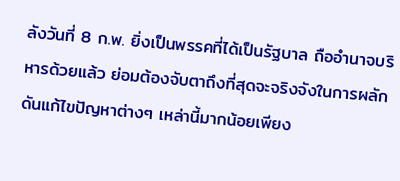ลังวันที่ 8 ก.พ. ยิ่งเป็นพรรคที่ได้เป็นรัฐบาล ถืออำนาจบริหารด้วยแล้ว ย่อมต้องจับตาถึงที่สุดจะจริงจังในการผลักดันแก้ไขปัญหาต่างๆ เหล่านี้มากน้อยเพียง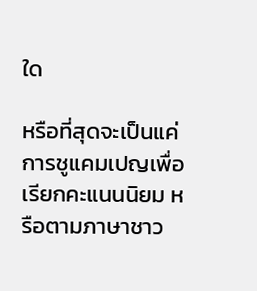ใด

หรือที่สุดจะเป็นแค่การชูแคมเปญเพื่อเรียกคะแนนนิยม หรือตามภาษาชาว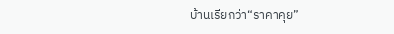บ้านเรียกว่า“ราคาคุย”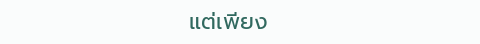แต่เพียง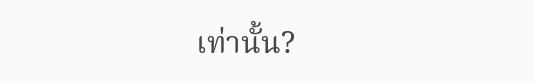เท่านั้น?